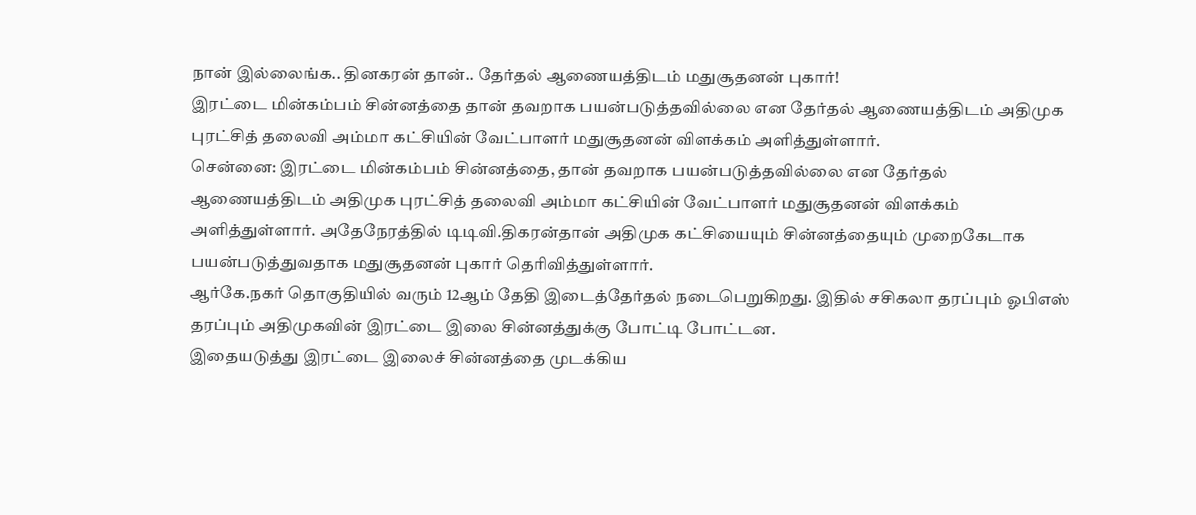நான் இல்லைங்க.. தினகரன் தான்.. தேர்தல் ஆணையத்திடம் மதுசூதனன் புகார்!
இரட்டை மின்கம்பம் சின்னத்தை தான் தவறாக பயன்படுத்தவில்லை என தேர்தல் ஆணையத்திடம் அதிமுக புரட்சித் தலைவி அம்மா கட்சியின் வேட்பாளர் மதுசூதனன் விளக்கம் அளித்துள்ளார்.
சென்னை: இரட்டை மின்கம்பம் சின்னத்தை, தான் தவறாக பயன்படுத்தவில்லை என தேர்தல் ஆணையத்திடம் அதிமுக புரட்சித் தலைவி அம்மா கட்சியின் வேட்பாளர் மதுசூதனன் விளக்கம் அளித்துள்ளார். அதேநேரத்தில் டிடிவி.திகரன்தான் அதிமுக கட்சியையும் சின்னத்தையும் முறைகேடாக பயன்படுத்துவதாக மதுசூதனன் புகார் தெரிவித்துள்ளார்.
ஆர்கே.நகர் தொகுதியில் வரும் 12ஆம் தேதி இடைத்தேர்தல் நடைபெறுகிறது. இதில் சசிகலா தரப்பும் ஓபிஎஸ் தரப்பும் அதிமுகவின் இரட்டை இலை சின்னத்துக்கு போட்டி போட்டன.
இதையடுத்து இரட்டை இலைச் சின்னத்தை முடக்கிய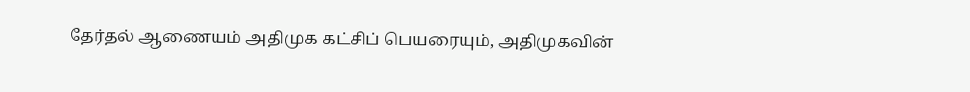தேர்தல் ஆணையம் அதிமுக கட்சிப் பெயரையும், அதிமுகவின்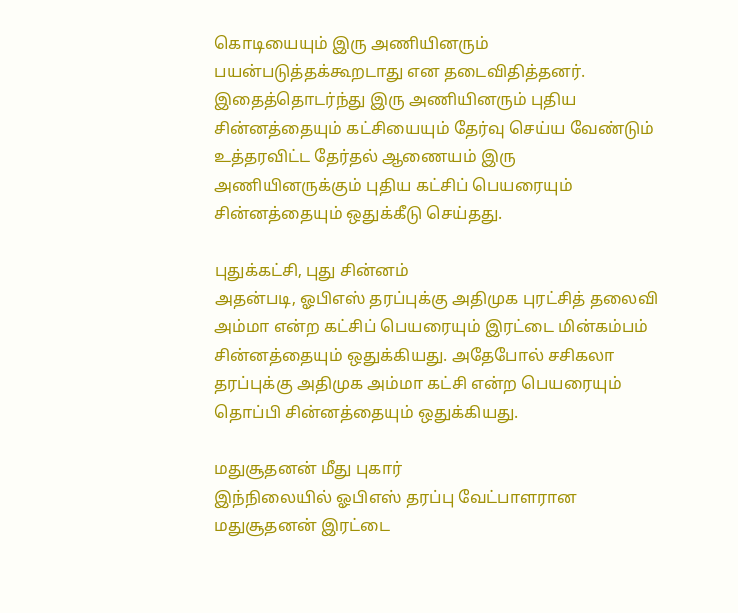கொடியையும் இரு அணியினரும் பயன்படுத்தக்கூறடாது என தடைவிதித்தனர். இதைத்தொடர்ந்து இரு அணியினரும் புதிய சின்னத்தையும் கட்சியையும் தேர்வு செய்ய வேண்டும் உத்தரவிட்ட தேர்தல் ஆணையம் இரு அணியினருக்கும் புதிய கட்சிப் பெயரையும் சின்னத்தையும் ஒதுக்கீடு செய்தது.

புதுக்கட்சி, புது சின்னம்
அதன்படி, ஓபிஎஸ் தரப்புக்கு அதிமுக புரட்சித் தலைவி அம்மா என்ற கட்சிப் பெயரையும் இரட்டை மின்கம்பம் சின்னத்தையும் ஒதுக்கியது. அதேபோல் சசிகலா தரப்புக்கு அதிமுக அம்மா கட்சி என்ற பெயரையும் தொப்பி சின்னத்தையும் ஒதுக்கியது.

மதுசூதனன் மீது புகார்
இந்நிலையில் ஓபிஎஸ் தரப்பு வேட்பாளரான மதுசூதனன் இரட்டை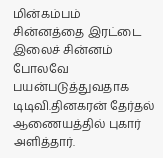மின்கம்பம் சின்னத்தை இரட்டை இலைச் சின்னம் போலவே பயன்படுத்துவதாக டிடிவி.தினகரன் தேர்தல் ஆணையத்தில் புகார் அளித்தார்.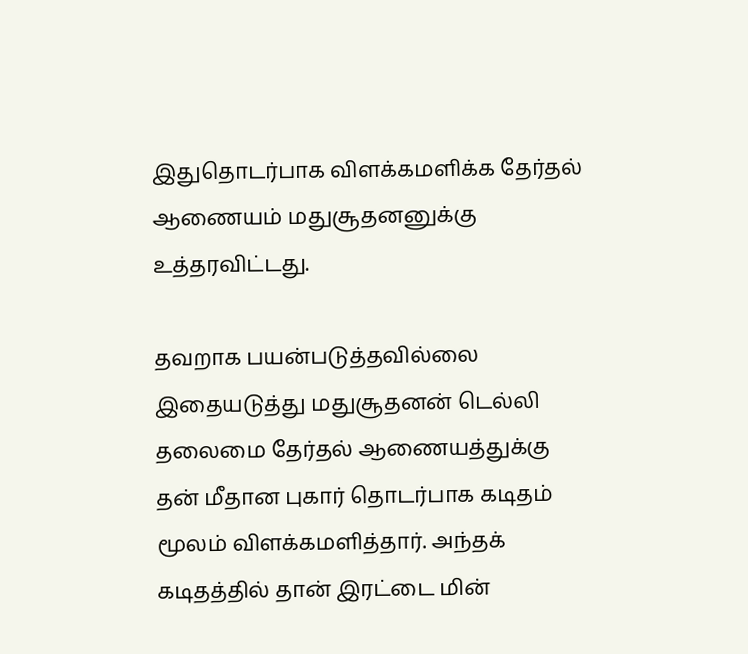இதுதொடர்பாக விளக்கமளிக்க தேர்தல் ஆணையம் மதுசூதனனுக்கு உத்தரவிட்டது.

தவறாக பயன்படுத்தவில்லை
இதையடுத்து மதுசூதனன் டெல்லி தலைமை தேர்தல் ஆணையத்துக்கு தன் மீதான புகார் தொடர்பாக கடிதம் மூலம் விளக்கமளித்தார். அந்தக் கடிதத்தில் தான் இரட்டை மின்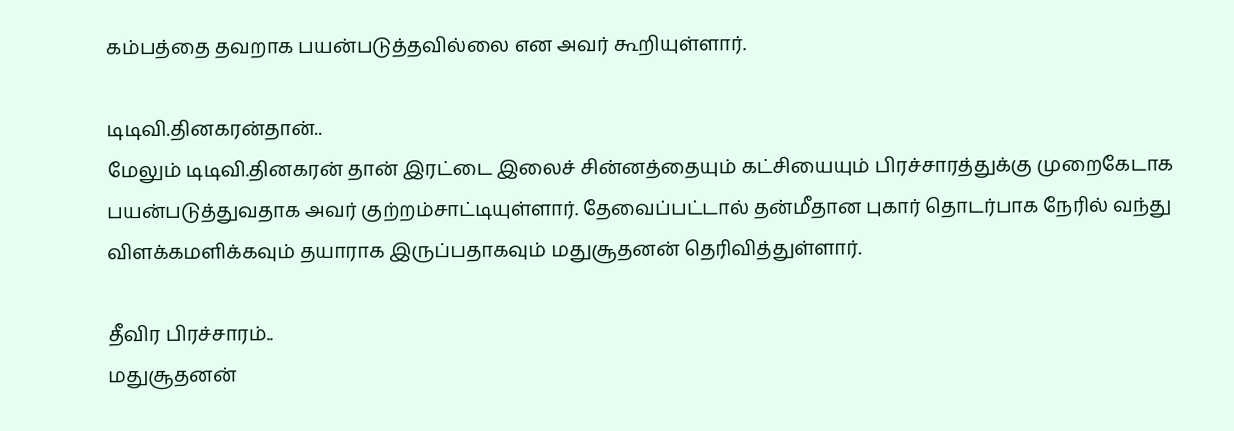கம்பத்தை தவறாக பயன்படுத்தவில்லை என அவர் கூறியுள்ளார்.

டிடிவி.தினகரன்தான்..
மேலும் டிடிவி.தினகரன் தான் இரட்டை இலைச் சின்னத்தையும் கட்சியையும் பிரச்சாரத்துக்கு முறைகேடாக பயன்படுத்துவதாக அவர் குற்றம்சாட்டியுள்ளார். தேவைப்பட்டால் தன்மீதான புகார் தொடர்பாக நேரில் வந்து விளக்கமளிக்கவும் தயாராக இருப்பதாகவும் மதுசூதனன் தெரிவித்துள்ளார்.

தீவிர பிரச்சாரம்..
மதுசூதனன்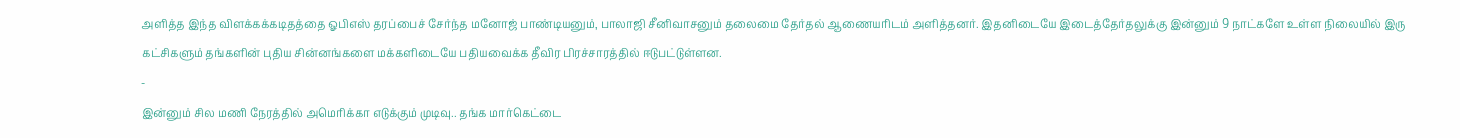அளித்த இந்த விளக்கக்கடிதத்தை ஓபிஎஸ் தரப்பைச் சேர்ந்த மனோஜ் பாண்டியனும், பாலாஜி சீனிவாசனும் தலைமை தேர்தல் ஆணையரிடம் அளித்தனர். இதனிடையே இடைத்தேர்தலுக்கு இன்னும் 9 நாட்களே உள்ள நிலையில் இரு கட்சிகளும் தங்களின் புதிய சின்னங்களை மக்களிடையே பதியவைக்க தீவிர பிரச்சாரத்தில் ஈடுபட்டுள்ளன.
-
இன்னும் சில மணி நேரத்தில் அமெரிக்கா எடுக்கும் முடிவு.. தங்க மார்கெட்டை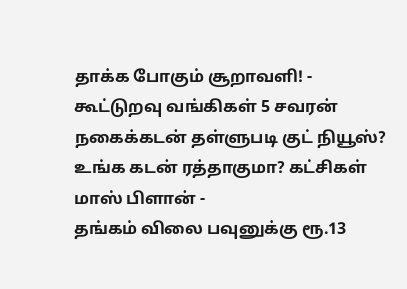தாக்க போகும் சூறாவளி! -
கூட்டுறவு வங்கிகள் 5 சவரன் நகைக்கடன் தள்ளுபடி குட் நியூஸ்? உங்க கடன் ரத்தாகுமா? கட்சிகள் மாஸ் பிளான் -
தங்கம் விலை பவுனுக்கு ரூ.13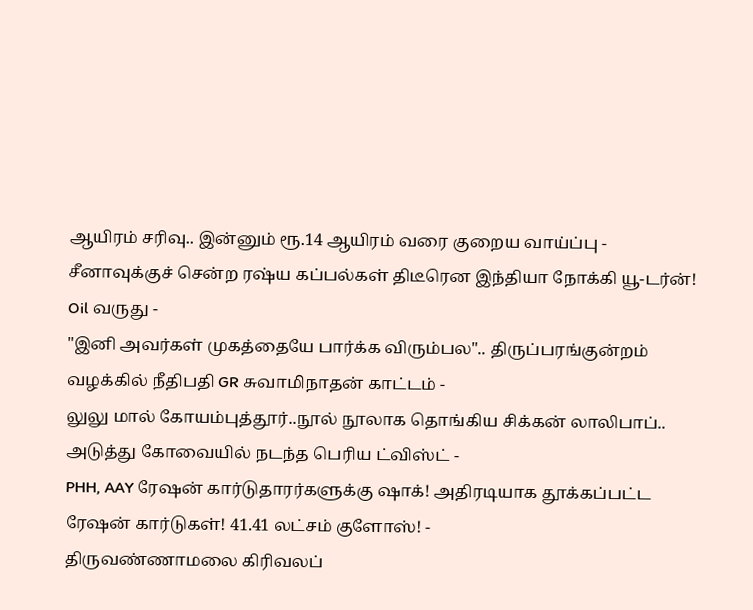ஆயிரம் சரிவு.. இன்னும் ரூ.14 ஆயிரம் வரை குறைய வாய்ப்பு -
சீனாவுக்குச் சென்ற ரஷ்ய கப்பல்கள் திடீரென இந்தியா நோக்கி யூ-டர்ன்! Oil வருது -
"இனி அவர்கள் முகத்தையே பார்க்க விரும்பல".. திருப்பரங்குன்றம் வழக்கில் நீதிபதி GR சுவாமிநாதன் காட்டம் -
லுலு மால் கோயம்புத்தூர்..நூல் நூலாக தொங்கிய சிக்கன் லாலிபாப்.. அடுத்து கோவையில் நடந்த பெரிய ட்விஸ்ட் -
PHH, AAY ரேஷன் கார்டுதாரர்களுக்கு ஷாக்! அதிரடியாக தூக்கப்பட்ட ரேஷன் கார்டுகள்! 41.41 லட்சம் குளோஸ்! -
திருவண்ணாமலை கிரிவலப்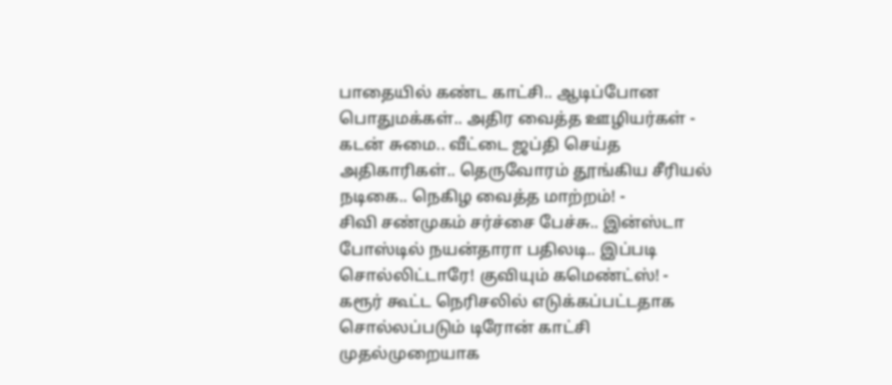பாதையில் கண்ட காட்சி.. ஆடிப்போன பொதுமக்கள்.. அதிர வைத்த ஊழியர்கள் -
கடன் சுமை.. வீட்டை ஜப்தி செய்த அதிகாரிகள்.. தெருவோரம் தூங்கிய சீரியல் நடிகை.. நெகிழ வைத்த மாற்றம்! -
சிவி சண்முகம் சர்ச்சை பேச்சு.. இன்ஸ்டா போஸ்டில் நயன்தாரா பதிலடி.. இப்படி சொல்லிட்டாரே! குவியும் கமெண்ட்ஸ்! -
கரூர் கூட்ட நெரிசலில் எடுக்கப்பட்டதாக சொல்லப்படும் டிரோன் காட்சி முதல்முறையாக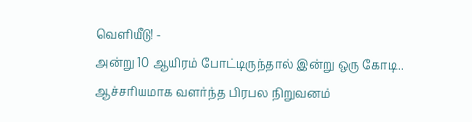வெளியீடு! -
அன்று 10 ஆயிரம் போட்டிருந்தால் இன்று ஒரு கோடி.. ஆச்சரியமாக வளர்ந்த பிரபல நிறுவனம்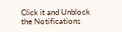Click it and Unblock the Notifications